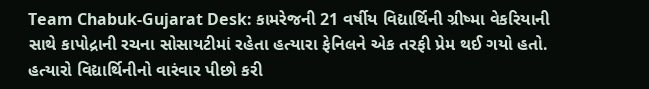Team Chabuk-Gujarat Desk: કામરેજની 21 વર્ષીય વિદ્યાર્થિની ગ્રીષ્મા વેકરિયાની સાથે કાપોદ્રાની રચના સોસાયટીમાં રહેતા હત્યારા ફેનિલને એક તરફી પ્રેમ થઈ ગયો હતો. હત્યારો વિદ્યાર્થિનીનો વારંવાર પીછો કરી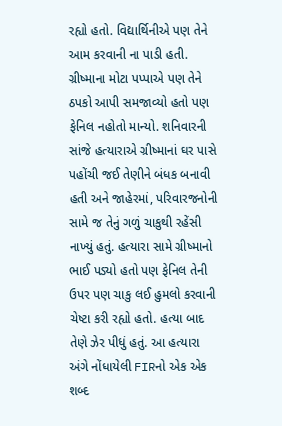રહ્યો હતો. વિદ્યાર્થિનીએ પણ તેને આમ કરવાની ના પાડી હતી. ગ્રીષ્માના મોટા પપ્પાએ પણ તેને ઠપકો આપી સમજાવ્યો હતો પણ ફેનિલ નહોતો માન્યો. શનિવારની સાંજે હત્યારાએ ગ્રીષ્માનાં ઘર પાસે પહોંચી જઈ તેણીને બંધક બનાવી હતી અને જાહેરમાં, પરિવારજનોની સામે જ તેનું ગળું ચાકુથી રહેંસી નાખ્યું હતું. હત્યારા સામે ગ્રીષ્માનો ભાઈ પડ્યો હતો પણ ફેનિલ તેની ઉપર પણ ચાકુ લઈ હુમલો કરવાની ચેષ્ટા કરી રહ્યો હતો. હત્યા બાદ તેણે ઝેર પીધું હતું. આ હત્યારા અંગે નોંધાયેલી FIRનો એક એક શબ્દ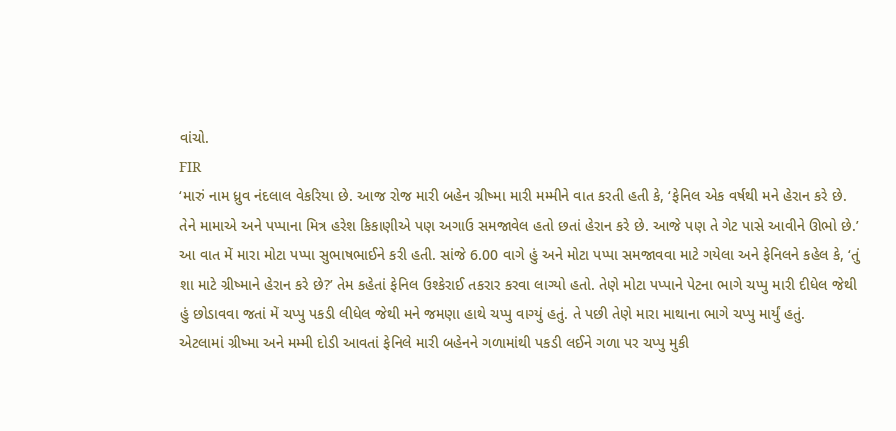વાંચો.
FIR
‘મારું નામ ધ્રુવ નંદલાલ વેકરિયા છે. આજ રોજ મારી બહેન ગ્રીષ્મા મારી મમ્મીને વાત કરતી હતી કે, ‘ફેનિલ એક વર્ષથી મને હેરાન કરે છે. તેને મામાએ અને પપ્પાના મિત્ર હરેશ કિકાણીએ પણ અગાઉ સમજાવેલ હતો છતાં હેરાન કરે છે. આજે પણ તે ગેટ પાસે આવીને ઊભો છે.’
આ વાત મેં મારા મોટા પપ્પા સુભાષભાઈને કરી હતી. સાંજે 6.00 વાગે હું અને મોટા પપ્પા સમજાવવા માટે ગયેલા અને ફેનિલને કહેલ કે, ‘તું શા માટે ગ્રીષ્માને હેરાન કરે છે?’ તેમ કહેતાં ફેનિલ ઉશ્કેરાઈ તકરાર કરવા લાગ્યો હતો. તેણે મોટા પપ્પાને પેટના ભાગે ચપ્પુ મારી દીધેલ જેથી હું છોડાવવા જતાં મેં ચપ્પુ પકડી લીધેલ જેથી મને જમણા હાથે ચપ્પુ વાગ્યું હતું. તે પછી તેણે મારા માથાના ભાગે ચપ્પુ માર્યું હતું.
એટલામાં ગ્રીષ્મા અને મમ્મી દોડી આવતાં ફેનિલે મારી બહેનને ગળામાંથી પકડી લઈને ગળા પર ચપ્પુ મુકી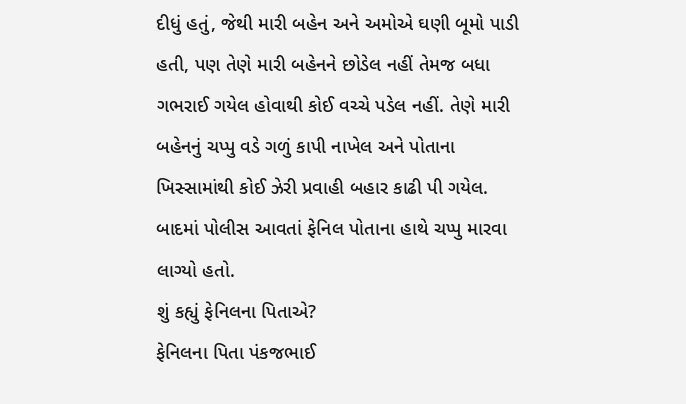દીધું હતું, જેથી મારી બહેન અને અમોએ ઘણી બૂમો પાડી હતી, પણ તેણે મારી બહેનને છોડેલ નહીં તેમજ બધા ગભરાઈ ગયેલ હોવાથી કોઈ વચ્ચે પડેલ નહીં. તેણે મારી બહેનનું ચપ્પુ વડે ગળું કાપી નાખેલ અને પોતાના ખિસ્સામાંથી કોઈ ઝેરી પ્રવાહી બહાર કાઢી પી ગયેલ. બાદમાં પોલીસ આવતાં ફેનિલ પોતાના હાથે ચપ્પુ મારવા લાગ્યો હતો.
શું કહ્યું ફેનિલના પિતાએ?
ફેનિલના પિતા પંકજભાઈ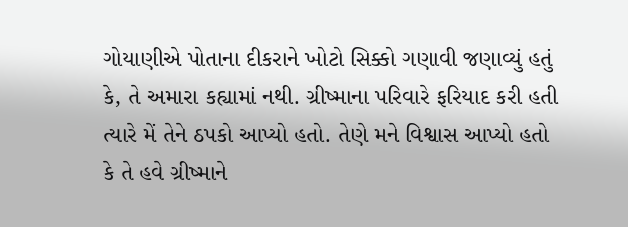ગોયાણીએ પોતાના દીકરાને ખોટો સિક્કો ગણાવી જણાવ્યું હતું કે, તે અમારા કહ્યામાં નથી. ગ્રીષ્માના પરિવારે ફરિયાદ કરી હતી ત્યારે મેં તેને ઠપકો આપ્યો હતો. તેણે મને વિશ્વાસ આપ્યો હતો કે તે હવે ગ્રીષ્માને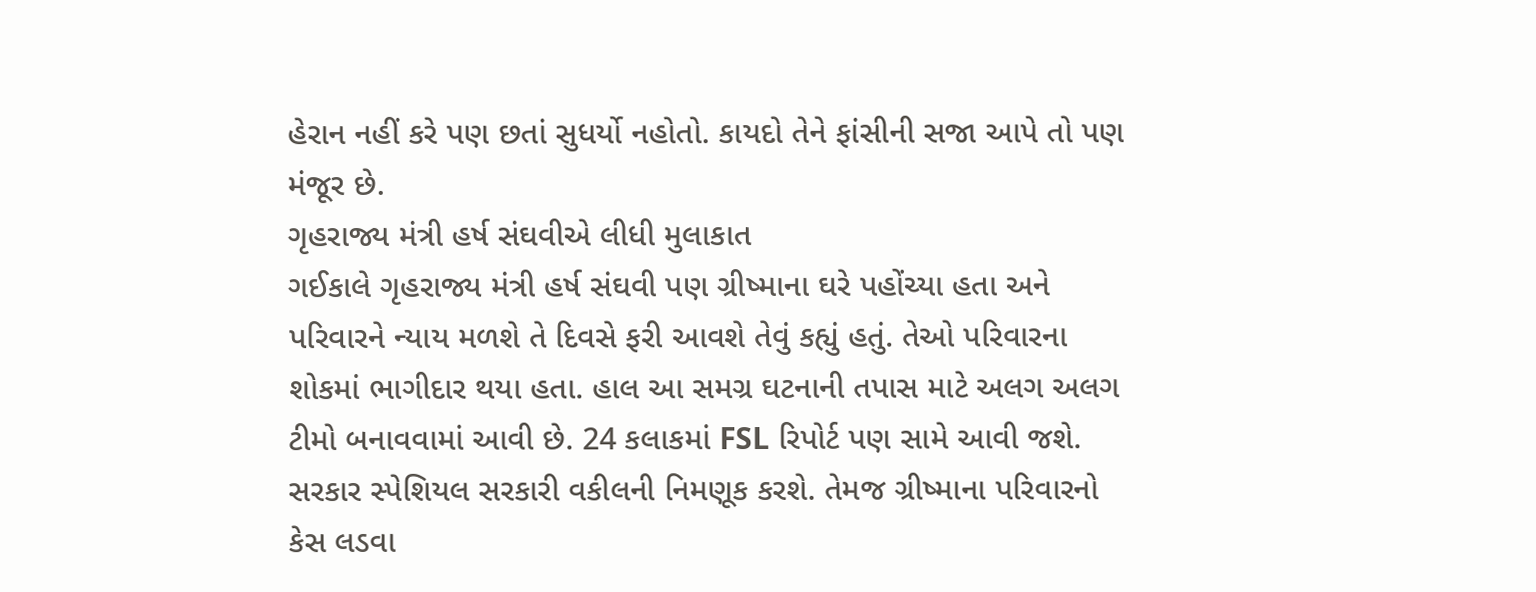હેરાન નહીં કરે પણ છતાં સુધર્યો નહોતો. કાયદો તેને ફાંસીની સજા આપે તો પણ મંજૂર છે.
ગૃહરાજ્ય મંત્રી હર્ષ સંઘવીએ લીધી મુલાકાત
ગઈકાલે ગૃહરાજ્ય મંત્રી હર્ષ સંઘવી પણ ગ્રીષ્માના ઘરે પહોંચ્યા હતા અને પરિવારને ન્યાય મળશે તે દિવસે ફરી આવશે તેવું કહ્યું હતું. તેઓ પરિવારના શોકમાં ભાગીદાર થયા હતા. હાલ આ સમગ્ર ઘટનાની તપાસ માટે અલગ અલગ ટીમો બનાવવામાં આવી છે. 24 કલાકમાં FSL રિપોર્ટ પણ સામે આવી જશે. સરકાર સ્પેશિયલ સરકારી વકીલની નિમણૂક કરશે. તેમજ ગ્રીષ્માના પરિવારનો કેસ લડવા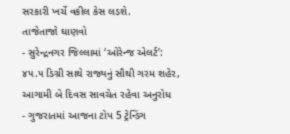સરકારી ખર્ચે વકીલ કેસ લડશે.
તાજેતાજો ઘાણવો
- સુરેન્દ્રનગર જિલ્લામાં ‘ઓરેન્જ એલર્ટ’: ૪૫.૫ ડિગ્રી સાથે રાજ્યનું સૌથી ગરમ શહેર, આગામી બે દિવસ સાવચેત રહેવા અનુરોધ
- ગુજરાતમાં આજના ટોપ 5 ટ્રેન્ડિંગ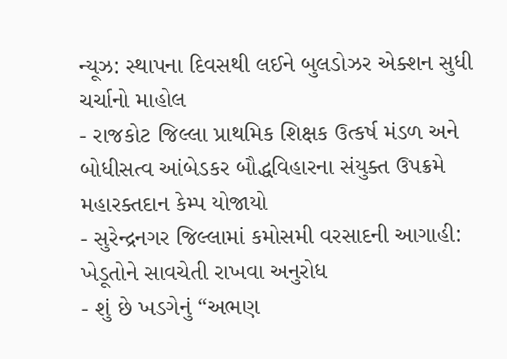ન્યૂઝ: સ્થાપના દિવસથી લઈને બુલડોઝર એક્શન સુધી ચર્ચાનો માહોલ
- રાજકોટ જિલ્લા પ્રાથમિક શિક્ષક ઉત્કર્ષ મંડળ અને બોધીસત્વ આંબેડકર બૌદ્ધવિહારના સંયુક્ત ઉપક્રમે મહારક્તદાન કેમ્પ યોજાયો
- સુરેન્દ્રનગર જિલ્લામાં કમોસમી વરસાદની આગાહી: ખેડૂતોને સાવચેતી રાખવા અનુરોધ
- શું છે ખડગેનું “અભણ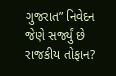ગુજરાત” નિવેદન જેણે સર્જ્યું છે રાજકીય તોફાન?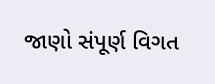જાણો સંપૂર્ણ વિગત